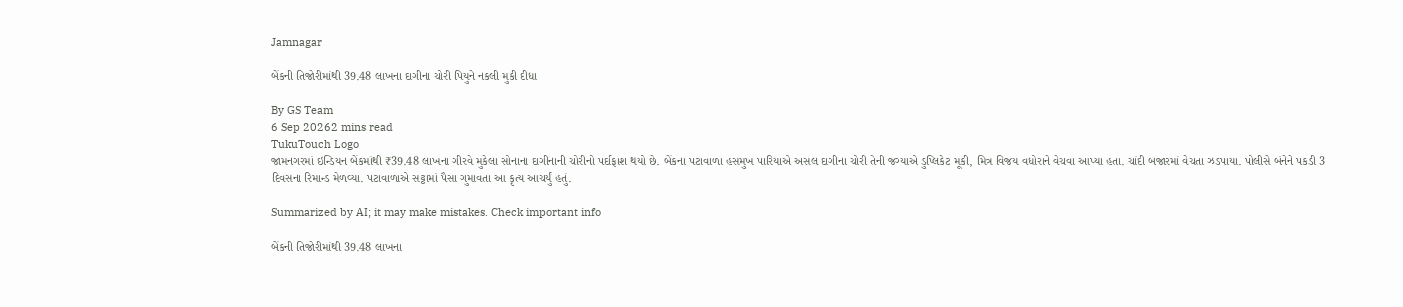Jamnagar

બેંકની તિજોરીમાંથી 39.48 લાખના દાગીના ચોરી પિયુને નકલી મુકી દીધા

By GS Team
6 Sep 20262 mins read
TukuTouch Logo
જામનગરમાં ઇન્ડિયન બેંકમાંથી ₹39.48 લાખના ગીરવે મુકેલા સોનાના દાગીનાની ચોરીનો પર્દાફાશ થયો છે. બેંકના પટાવાળા હસમુખ પારિયાએ અસલ દાગીના ચોરી તેની જગ્યાએ ડુપ્લિકેટ મૂકી, મિત્ર વિજય વધોરાને વેચવા આપ્યા હતા. ચાંદી બજારમાં વેચતા ઝડપાયા. પોલીસે બંનેને પકડી 3 દિવસના રિમાન્ડ મેળવ્યા. પટાવાળાએ સટ્ટામાં પૈસા ગુમાવતા આ કૃત્ય આચર્યું હતું.

Summarized by AI; it may make mistakes. Check important info

બેંકની તિજોરીમાંથી 39.48 લાખના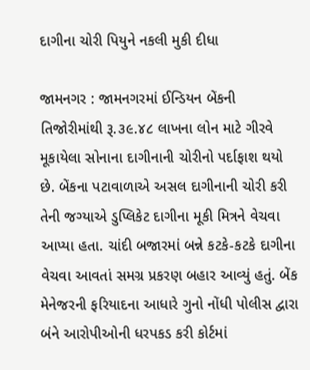દાગીના ચોરી પિયુને નકલી મુકી દીધા

જામનગર : જામનગરમાં ઈન્ડિયન બેંકની તિજોરીમાંથી રૂ.૩૯.૪૮ લાખના લોન માટે ગીરવે મૂકાયેલા સોનાના દાગીનાની ચોરીનો પર્દાફાશ થયો છે. બેંકના પટાવાળાએ અસલ દાગીનાની ચોરી કરી તેની જગ્યાએ ડુપ્લિકેટ દાગીના મૂકી મિત્રને વેચવા આપ્યા હતા. ચાંદી બજારમાં બન્ને કટકે-કટકે દાગીના વેચવા આવતાં સમગ્ર પ્રકરણ બહાર આવ્યું હતું. બેંક મેનેજરની ફરિયાદના આધારે ગુનો નોંધી પોલીસ દ્વારા બંને આરોપીઓની ધરપકડ કરી કોર્ટમાં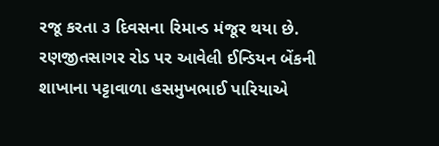રજૂ કરતા ૩ દિવસના રિમાન્ડ મંજૂર થયા છે.
રણજીતસાગર રોડ પર આવેલી ઈન્ડિયન બેંકની શાખાના પટ્ટાવાળા હસમુખભાઈ પારિયાએ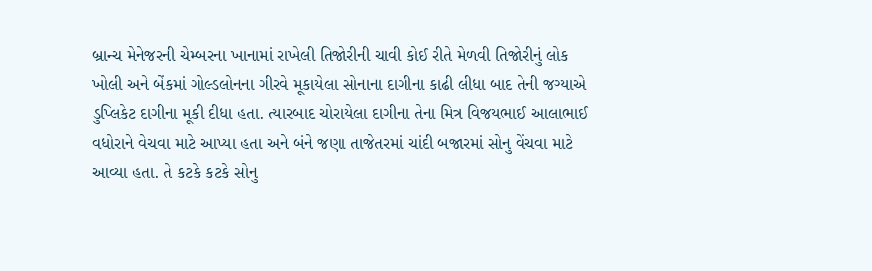બ્રાન્ચ મેનેજરની ચેમ્બરના ખાનામાં રાખેલી તિજોરીની ચાવી કોઈ રીતે મેળવી તિજોરીનું લોક ખોલી અને બેંકમાં ગોલ્ડલોનના ગીરવે મૂકાયેલા સોનાના દાગીના કાઢી લીધા બાદ તેની જગ્યાએ ડુપ્લિકેટ દાગીના મૂકી દીધા હતા. ત્યારબાદ ચોરાયેલા દાગીના તેના મિત્ર વિજયભાઈ આલાભાઈ વધોરાને વેચવા માટે આપ્યા હતા અને બંને જણા તાજેતરમાં ચાંદી બજારમાં સોનુ વેંચવા માટે આવ્યા હતા. તે કટકે કટકે સોનુ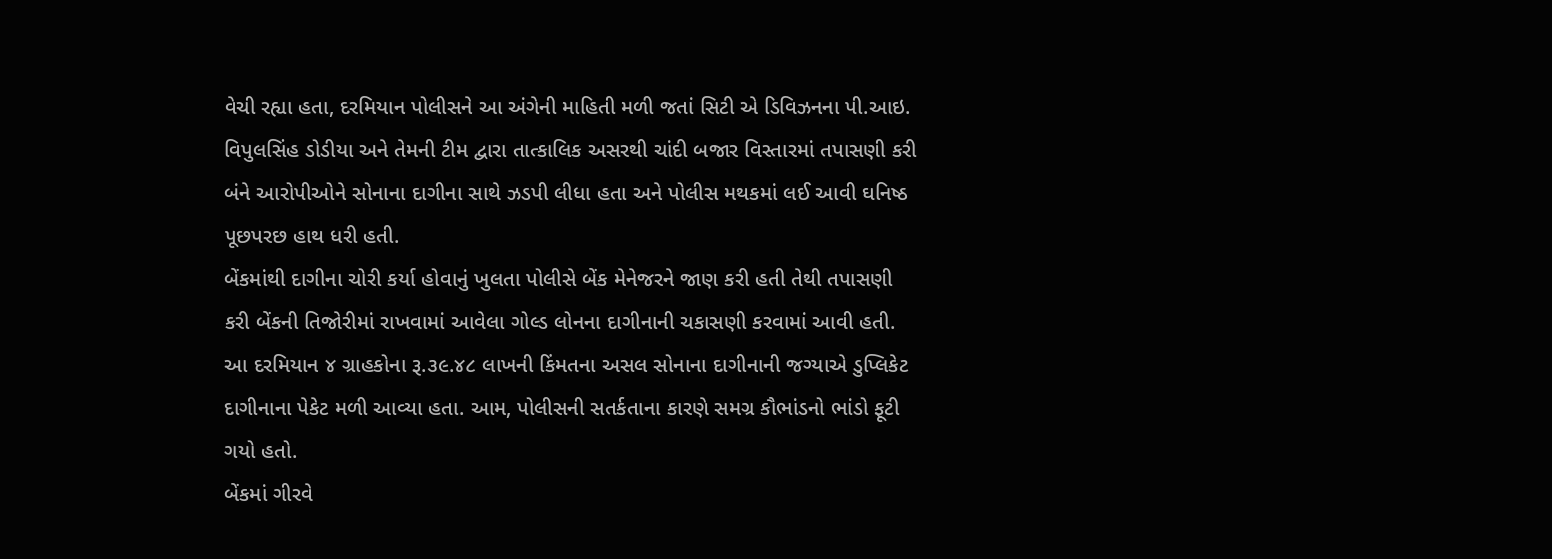વેચી રહ્યા હતા, દરમિયાન પોલીસને આ અંગેની માહિતી મળી જતાં સિટી એ ડિવિઝનના પી.આઇ. વિપુલસિંહ ડોડીયા અને તેમની ટીમ દ્વારા તાત્કાલિક અસરથી ચાંદી બજાર વિસ્તારમાં તપાસણી કરી બંને આરોપીઓને સોનાના દાગીના સાથે ઝડપી લીધા હતા અને પોલીસ મથકમાં લઈ આવી ઘનિષ્ઠ પૂછપરછ હાથ ધરી હતી.
બેંકમાંથી દાગીના ચોરી કર્યા હોવાનું ખુલતા પોલીસે બેંક મેનેજરને જાણ કરી હતી તેથી તપાસણી કરી બેંકની તિજોરીમાં રાખવામાં આવેલા ગોલ્ડ લોનના દાગીનાની ચકાસણી કરવામાં આવી હતી. આ દરમિયાન ૪ ગ્રાહકોના રૂ.૩૯.૪૮ લાખની કિંમતના અસલ સોનાના દાગીનાની જગ્યાએ ડુપ્લિકેટ દાગીનાના પેકેટ મળી આવ્યા હતા. આમ, પોલીસની સતર્કતાના કારણે સમગ્ર કૌભાંડનો ભાંડો ફૂટી ગયો હતો.
બેંકમાં ગીરવે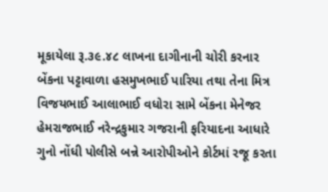મૂકાયેલા રૂ.૩૯.૪૮ લાખના દાગીનાની ચોરી કરનાર બેંકના પટ્ટાવાળા હસમુખભાઈ પારિયા તથા તેના મિત્ર વિજયભાઈ આલાભાઈ વધોરા સામે બેંકના મેનેજર હેમરાજભાઈ નરેન્દ્રકુમાર ગજરાની ફરિયાદના આધારે ગુનો નોંધી પોલીસે બન્ને આરોપીઓને કોર્ટમાં રજૂ કરતા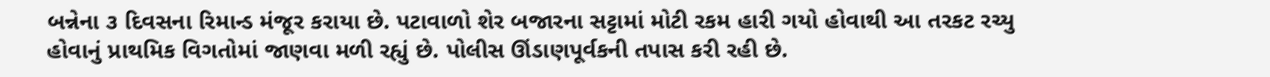બન્નેના ૩ દિવસના રિમાન્ડ મંજૂર કરાયા છે. પટાવાળો શેર બજારના સટ્ટામાં મોટી રકમ હારી ગયો હોવાથી આ તરકટ રચ્યુ હોવાનું પ્રાથમિક વિગતોમાં જાણવા મળી રહ્યું છે. પોલીસ ઊંડાણપૂર્વકની તપાસ કરી રહી છે.